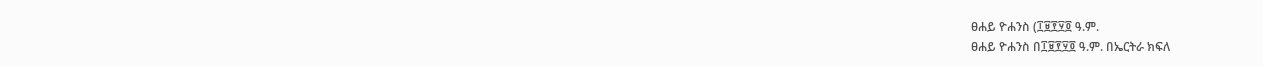ፀሐይ ዮሐንስ (፲፱፻፶፬ ዓ.ም.
ፀሐይ ዮሐንስ በ፲፱፻፶፬ ዓ.ም. በኤርትራ ክፍለ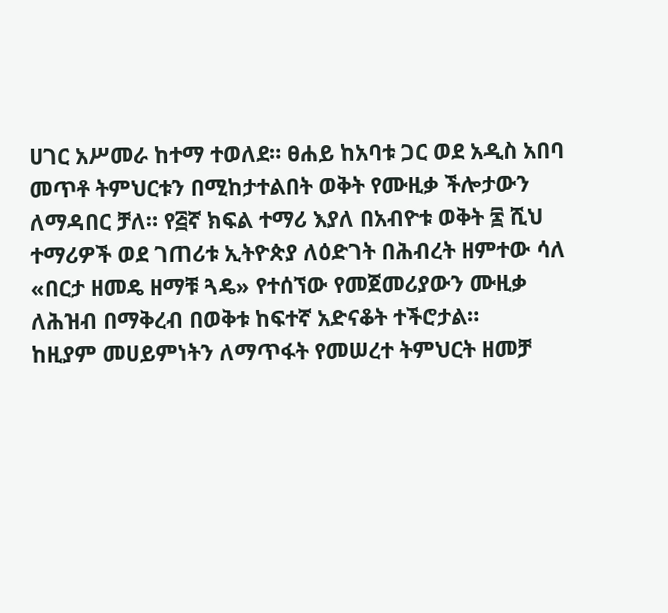ሀገር አሥመራ ከተማ ተወለደ። ፀሐይ ከአባቱ ጋር ወደ አዲስ አበባ መጥቶ ትምህርቱን በሚከታተልበት ወቅት የሙዚቃ ችሎታውን ለማዳበር ቻለ። የ፭ኛ ክፍል ተማሪ እያለ በአብዮቱ ወቅት ፷ ሺህ ተማሪዎች ወደ ገጠሪቱ ኢትዮጵያ ለዕድገት በሕብረት ዘምተው ሳለ «በርታ ዘመዴ ዘማቹ ጓዴ» የተሰኘው የመጀመሪያውን ሙዚቃ ለሕዝብ በማቅረብ በወቅቱ ከፍተኛ አድናቆት ተችሮታል።
ከዚያም መሀይምነትን ለማጥፋት የመሠረተ ትምህርት ዘመቻ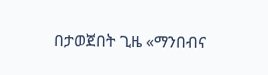በታወጀበት ጊዜ «ማንበብና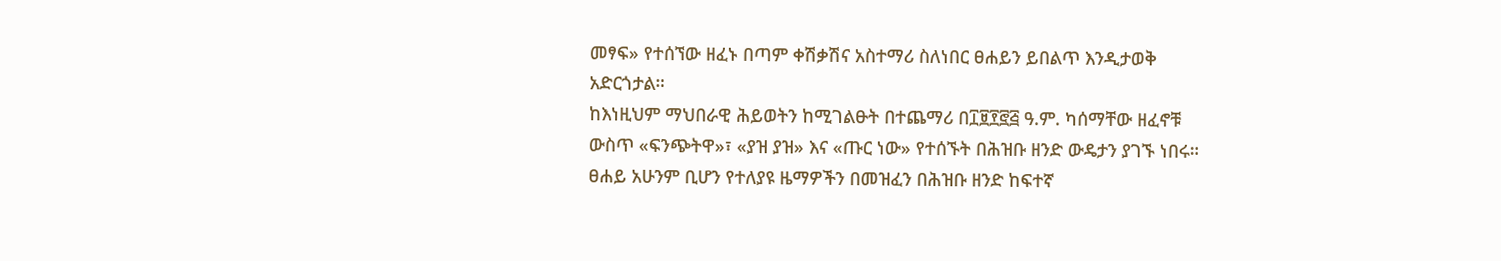መፃፍ» የተሰኘው ዘፈኑ በጣም ቀሽቃሽና አስተማሪ ስለነበር ፀሐይን ይበልጥ እንዲታወቅ አድርጎታል።
ከእነዚህም ማህበራዊ ሕይወትን ከሚገልፁት በተጨማሪ በ፲፱፻፸፭ ዓ.ም. ካሰማቸው ዘፈኖቹ ውስጥ «ፍንጭትዋ»፣ «ያዝ ያዝ» እና «ጡር ነው» የተሰኙት በሕዝቡ ዘንድ ውዴታን ያገኙ ነበሩ። ፀሐይ አሁንም ቢሆን የተለያዩ ዜማዎችን በመዝፈን በሕዝቡ ዘንድ ከፍተኛ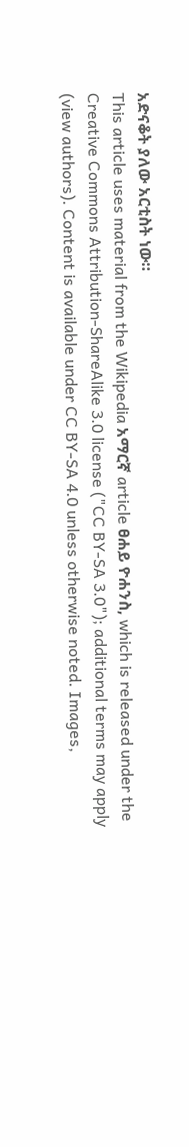አድናቆት ያለው አርቲስት ነው።
This article uses material from the Wikipedia አማርኛ article ፀሐይ ዮሐንስ, which is released under the Creative Commons Attribution-ShareAlike 3.0 license ("CC BY-SA 3.0"); additional terms may apply (view authors). Content is available under CC BY-SA 4.0 unless otherwise noted. Images,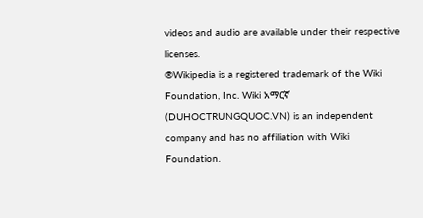videos and audio are available under their respective licenses.
®Wikipedia is a registered trademark of the Wiki Foundation, Inc. Wiki አማርኛ (DUHOCTRUNGQUOC.VN) is an independent company and has no affiliation with Wiki Foundation.